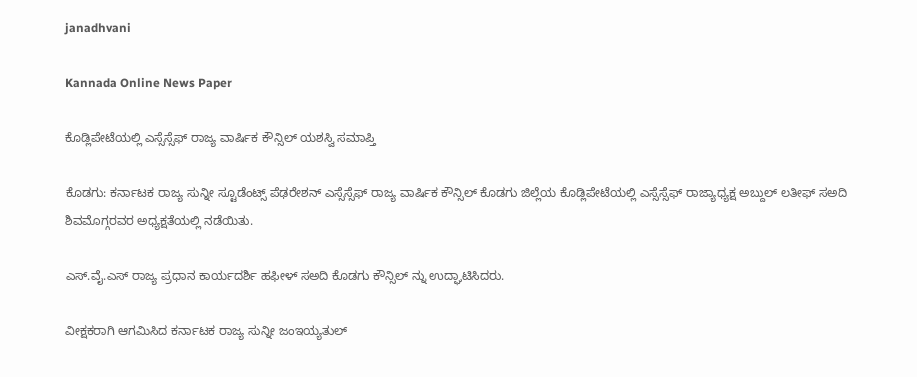janadhvani

Kannada Online News Paper

ಕೊಡ್ಲಿಪೇಟೆಯಲ್ಲಿ ಎಸ್ಸೆಸ್ಸೆಫ್ ರಾಜ್ಯ ವಾರ್ಷಿಕ ಕೌನ್ಸಿಲ್ ಯಶಸ್ವಿ ಸಮಾಪ್ತಿ

ಕೊಡಗು: ಕರ್ನಾಟಕ ರಾಜ್ಯ ಸುನ್ನೀ ಸ್ಟೂಡೆಂಟ್ಸ್ ಪೆಢರೇಶನ್ ಎಸ್ಸೆಸ್ಸೆಫ್ ರಾಜ್ಯ ವಾರ್ಷಿಕ ಕೌನ್ಸಿಲ್ ಕೊಡಗು ಜಿಲ್ಲೆಯ ಕೊಡ್ಲಿಪೇಟೆಯಲ್ಲಿ ಎಸ್ಸೆಸ್ಸೆಫ್ ರಾಜ್ಯಾಧ್ಯಕ್ಷ ಅಬ್ದುಲ್ ಲತೀಫ್ ಸಅದಿ ಶಿವಮೊಗ್ಗರವರ ಅಧ್ಯಕ್ಷತೆಯಲ್ಲಿ ನಡೆಯಿತು.

ಎಸ್.ವೈ.ಎಸ್ ರಾಜ್ಯ ಪ್ರಧಾನ ಕಾರ್ಯದರ್ಶಿ ಹಫೀಳ್ ಸಅದಿ ಕೊಡಗು ಕೌನ್ಸಿಲ್ ನ್ನು ಉದ್ಘಾಟಿಸಿದರು.

ವೀಕ್ಷಕರಾಗಿ ಆಗಮಿಸಿದ ಕರ್ನಾಟಕ ರಾಜ್ಯ ಸುನ್ನೀ ಜಂಇಯ್ಯತುಲ್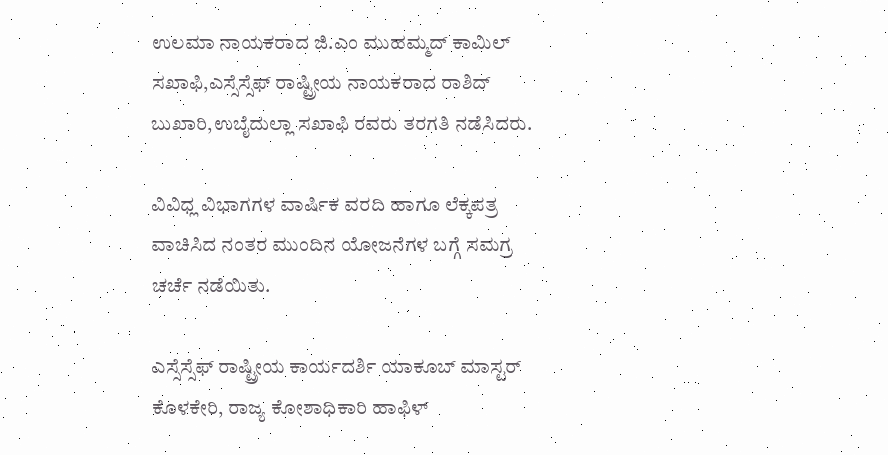ಉಲಮಾ ನಾಯಕರಾದ ಜಿ.ಎಂ ಮುಹಮ್ಮದ್ ಕಾಮಿಲ್ ಸಖಾಫಿ,ಎಸ್ಸೆಸ್ಸೆಫ್ ರಾಷ್ಟ್ರೀಯ ನಾಯಕರಾದ ರಾಶಿದ್ ಬುಖಾರಿ,ಉಬೈದುಲ್ಲಾ ಸಖಾಫಿ ರವರು ತರಗತಿ ನಡೆಸಿದರು.

ವಿವಿಧ್ಲ ವಿಭಾಗಗಳ ವಾರ್ಷಿಕ ವರದಿ ಹಾಗೂ ಲೆಕ್ಕಪತ್ರ ವಾಚಿಸಿದ ನಂತರ ಮುಂದಿನ ಯೋಜನೆಗಳ ಬಗ್ಗೆ ಸಮಗ್ರ ಚರ್ಚೆ ನಡೆಯಿತು.

ಎಸ್ಸೆಸ್ಸೆಫ್ ರಾಷ್ಟ್ರೀಯ ಕಾರ್ಯದರ್ಶಿ ಯಾಕೂಬ್ ಮಾಸ್ಟರ್ ಕೊಳಕೇರಿ, ರಾಜ್ಯ ಕೋಶಾಧಿಕಾರಿ ಹಾಫಿಳ್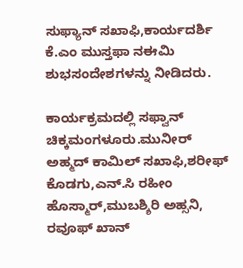ಸುಫ್ಯಾನ್ ಸಖಾಫಿ,ಕಾರ್ಯದರ್ಶಿ ಕೆ.ಎಂ ಮುಸ್ತಫಾ ನಈಮಿ ಶುಭಸಂದೇಶಗಳನ್ನು ನೀಡಿದರು.

ಕಾರ್ಯಕ್ರಮದಲ್ಲಿ ಸಫ್ವಾನ್ ಚಿಕ್ಕಮಂಗಳೂರು.ಮುನೀರ್ ಅಹ್ಮದ್ ಕಾಮಿಲ್ ಸಖಾಫಿ,ಶರೀಫ್ ಕೊಡಗು,ಎನ್.ಸಿ ರಹೀಂ ಹೊಸ್ಮಾರ್,ಮುಬಶ್ಶಿರಿ ಅಹ್ಸನಿ, ರವೂಫ್ ಖಾನ್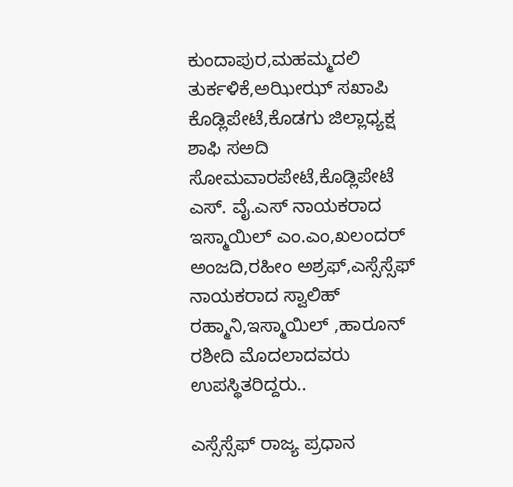ಕುಂದಾಪುರ,ಮಹಮ್ಮದಲಿ ತುರ್ಕಳಿಕೆ,ಅಝೀಝ್ ಸಖಾಪಿ ಕೊಡ್ಲಿಪೇಟೆ,ಕೊಡಗು ಜಿಲ್ಲಾಧ್ಯಕ್ಷ ಶಾಫಿ ಸಅದಿ ಸೋಮವಾರಪೇಟೆ,ಕೊಡ್ಲಿಪೇಟೆ ಎಸ್. ವೈ.ಎಸ್ ನಾಯಕರಾದ ಇಸ್ಮಾಯಿಲ್ ಎಂ.ಎಂ,ಖಲಂದರ್ ಅಂಜದಿ,ರಹೀಂ ಅಶ್ರಫ್,ಎಸ್ಸೆಸ್ಸೆಫ್ ನಾಯಕರಾದ ಸ್ವಾಲಿಹ್ ರಹ್ಮಾನಿ,ಇಸ್ಮಾಯಿಲ್ ,ಹಾರೂನ್ ರಶೀದಿ ಮೊದಲಾದವರು ಉಪಸ್ಥಿತರಿದ್ದರು..

ಎಸ್ಸೆಸ್ಸೆಫ್ ರಾಜ್ಯ ಪ್ರಧಾನ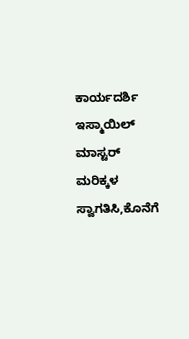ಕಾರ್ಯದರ್ಶಿ ಇಸ್ಮಾಯಿಲ್ ಮಾಸ್ಟರ್ ಮರಿಕ್ಕಳ ಸ್ವಾಗತಿಸಿ,ಕೊನೆಗೆ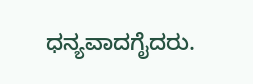ಧನ್ಯವಾದಗೈದರು.